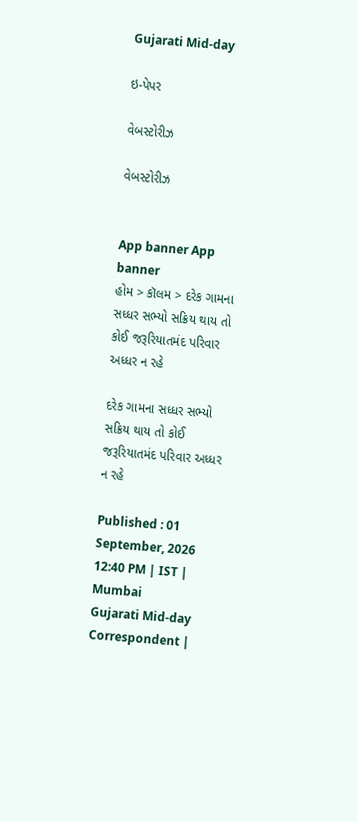Gujarati Mid-day

ઇ-પેપર

વેબસ્ટોરીઝ

વેબસ્ટોરીઝ


App banner App banner
હોમ > કૉલમ > દરેક ગામના સધ્ધર સભ્યો સક્રિય થાય તો કોઈ જરૂરિયાતમંદ પરિવાર અધ્ધર ન રહે

દરેક ગામના સધ્ધર સભ્યો સક્રિય થાય તો કોઈ જરૂરિયાતમંદ પરિવાર અધ્ધર ન રહે

Published : 01 September, 2026 12:40 PM | IST | Mumbai
Gujarati Mid-day Correspondent |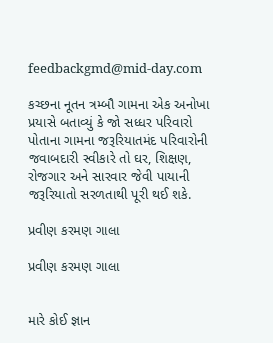feedbackgmd@mid-day.com

કચ્છના નૂતન ત્રમ્બૌ ગામના એક અનોખા પ્રયાસે બતાવ્યું કે જો સધ્ધર પરિવારો પોતાના ગામના જરૂરિયાતમંદ પરિવારોની જવાબદારી સ્વીકારે તો ઘર, શિક્ષણ, રોજગાર અને સારવાર જેવી પાયાની જરૂરિયાતો સરળતાથી પૂરી થઈ શકે.

પ્રવીણ કરમણ ગાલા

પ્રવીણ કરમણ ગાલા


મારે કોઈ જ્ઞાન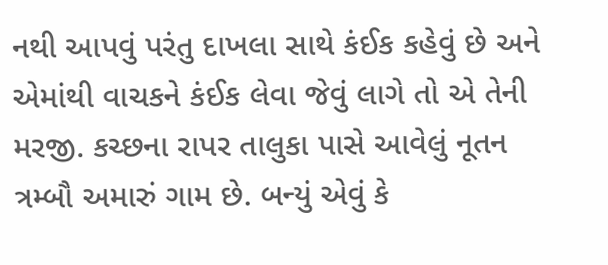નથી આપવું પરંતુ દાખલા સાથે કંઈક કહેવું છે અને એમાંથી વાચકને કંઈક લેવા જેવું લાગે તો એ તેની મરજી. કચ્છના રાપર તાલુકા પાસે આવેલું નૂતન ત્રમ્બૌ અમારું ગામ છે. બન્યું એવું કે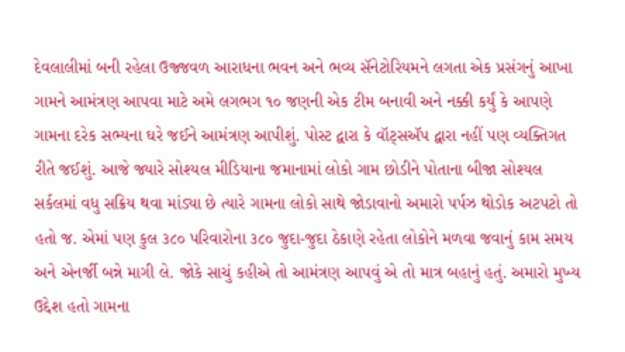દેવલાલીમાં બની રહેલા ઉજ્જવળ આરાધના ભવન અને ભવ્ય સૅનેટોરિયમને લગતા એક પ્રસંગનું આખા ગામને આમંત્રણ આપવા માટે અમે લગભગ ૧૦ જણની એક ટીમ બનાવી અને નક્કી કર્યું કે આપણે ગામના દરેક સભ્યના ઘરે જઈને આમંત્રણ આપીશું. પોસ્ટ દ્વારા કે વૉટ્સઍપ દ્વારા નહીં પણ વ્યક્તિગત રીતે જઈશું. આજે જ્યારે સોશ્યલ મીડિયાના જમાનામાં લોકો ગામ છોડીને પોતાના બીજા સોશ્યલ સર્કલમાં વધુ સક્રિય થવા માંડ્યા છે ત્યારે ગામના લોકો સાથે જોડાવાનો અમારો પર્પઝ થોડોક અટપટો તો હતો જ. એમાં પણ કુલ ૩૮૦ પરિવારોના ૩૮૦ જુદા-જુદા ઠેકાણે રહેતા લોકોને મળવા જવાનું કામ સમય અને એનર્જી બન્ને માગી લે. જોકે સાચું કહીએ તો આમંત્રણ આપવું એ તો માત્ર બહાનું હતું. અમારો મુખ્ય ઉદ્દેશ હતો ગામના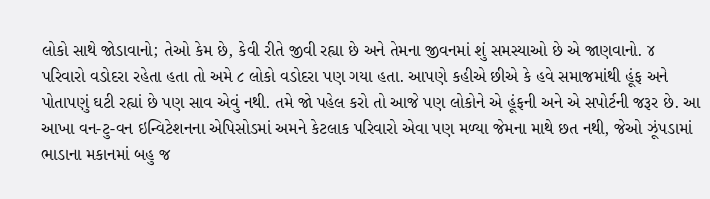લોકો સાથે જોડાવાનો; તેઓ કેમ છે, કેવી રીતે જીવી રહ્યા છે અને તેમના જીવનમાં શું સમસ્યાઓ છે એ જાણવાનો. ૪ પરિવારો વડોદરા રહેતા હતા તો અમે ૮ લોકો વડોદરા પણ ગયા હતા. આપણે કહીએ છીએ કે હવે સમાજમાંથી હૂંફ અને પોતાપણું ઘટી રહ્યાં છે પણ સાવ એવું નથી. તમે જો પહેલ કરો તો આજે પણ લોકોને એ હૂંફની અને એ સપોર્ટની જરૂર છે. આ આખા વન-ટુ-વન ઇન્વિટેશનના એપિસોડમાં અમને કેટલાક પરિવારો એવા પણ મળ્યા જેમના માથે છત નથી, જેઓ ઝૂંપડામાં ભાડાના મકાનમાં બહુ જ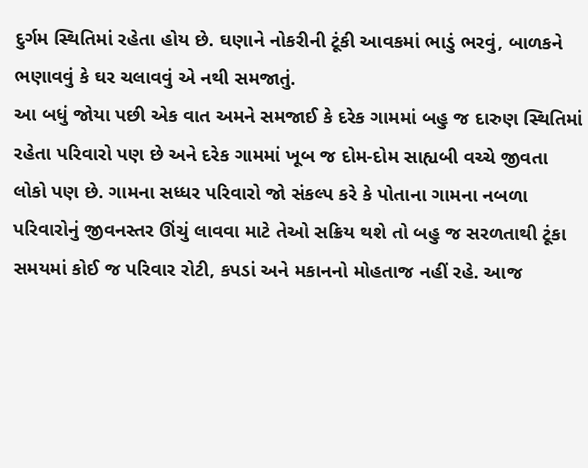દુર્ગમ સ્થિતિમાં રહેતા હોય છે. ઘણાને નોકરીની ટૂંકી આવકમાં ભાડું ભરવું, બાળકને ભણાવવું કે ઘર ચલાવવું એ નથી સમજાતું.
આ બધું જોયા પછી એક વાત અમને સમજાઈ કે દરેક ગામમાં બહુ જ દારુણ સ્થિતિમાં રહેતા પરિવારો પણ છે અને દરેક ગામમાં ખૂબ જ દોમ-દોમ સાહ્યબી વચ્ચે જીવતા લોકો પણ છે. ગામના સધ્ધર પરિવારો જો સંકલ્પ કરે કે પોતાના ગામના નબળા પરિવારોનું જીવનસ્તર ઊંચું લાવવા માટે તેઓ સક્રિય થશે તો બહુ જ સરળતાથી ટૂંકા સમયમાં કોઈ જ પરિવાર રોટી, કપડાં અને મકાનનો મોહતાજ નહીં રહે. આજ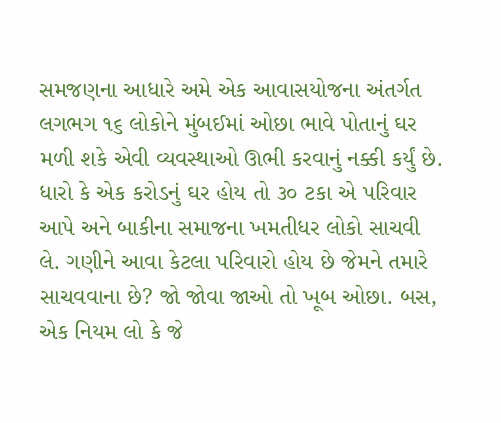સમજણના આધારે અમે એક આવાસયોજના અંતર્ગત લગભગ ૧૬ લોકોને મુંબઈમાં ઓછા ભાવે પોતાનું ઘર મળી શકે એવી વ્યવસ્થાઓ ઊભી કરવાનું નક્કી કર્યું છે. ધારો કે એક કરોડનું ઘર હોય તો ૩૦ ટકા એ પરિવાર આપે અને બાકીના સમાજના ખમતીધર લોકો સાચવી લે. ગણીને આવા કેટલા પરિવારો હોય છે જેમને તમારે સાચવવાના છે? જો જોવા જાઓ તો ખૂબ ઓછા. બસ, એક નિયમ લો કે જે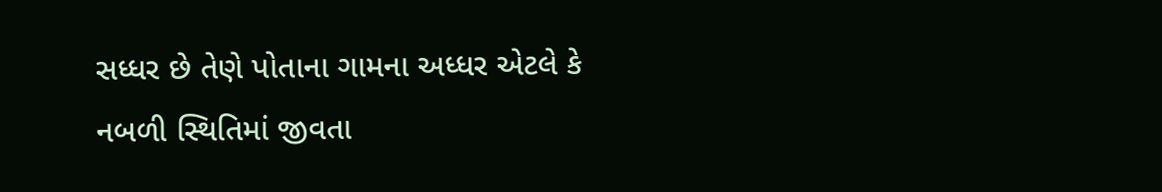સધ્ધર છે તેણે પોતાના ગામના અધ્ધર એટલે કે નબળી સ્થિતિમાં જીવતા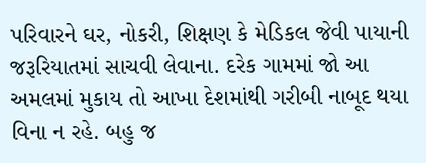પરિવારને ઘર, નોકરી, શિક્ષણ કે મેડિકલ જેવી પાયાની જરૂરિયાતમાં સાચવી લેવાના. દરેક ગામમાં જો આ અમલમાં મુકાય તો આખા દેશમાંથી ગરીબી નાબૂદ થયા વિના ન રહે. બહુ જ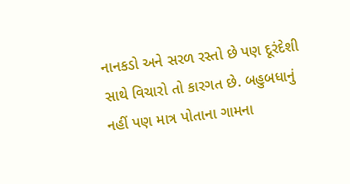નાનકડો અને સરળ રસ્તો છે પણ દૂરંદેશી સાથે વિચારો તો કારગત છે. બહુબધાનું નહીં પણ માત્ર પોતાના ગામના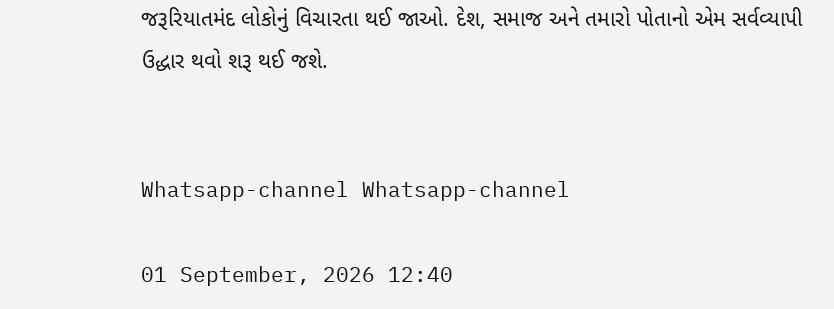જરૂરિયાતમંદ લોકોનું વિચારતા થઈ જાઓ. દેશ, સમાજ અને તમારો પોતાનો એમ સર્વવ્યાપી ઉદ્ધાર થવો શરૂ થઈ જશે.


Whatsapp-channel Whatsapp-channel

01 September, 2026 12:40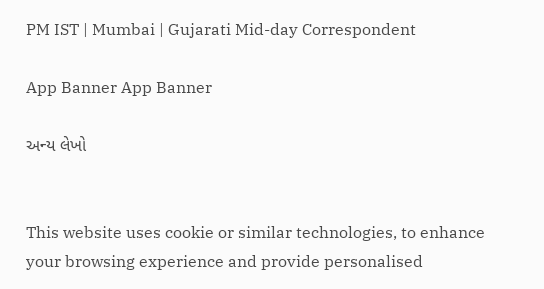PM IST | Mumbai | Gujarati Mid-day Correspondent

App Banner App Banner

અન્ય લેખો


This website uses cookie or similar technologies, to enhance your browsing experience and provide personalised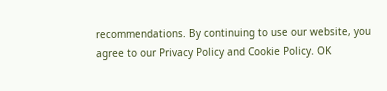recommendations. By continuing to use our website, you agree to our Privacy Policy and Cookie Policy. OK